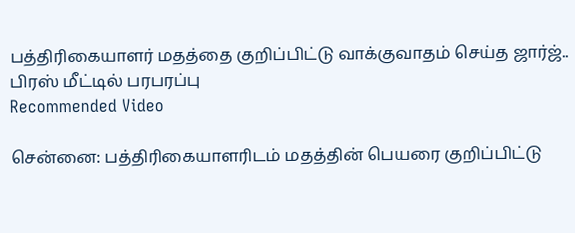பத்திரிகையாளர் மதத்தை குறிப்பிட்டு வாக்குவாதம் செய்த ஜார்ஜ்.. பிரஸ் மீட்டில் பரபரப்பு
Recommended Video

சென்னை: பத்திரிகையாளரிடம் மதத்தின் பெயரை குறிப்பிட்டு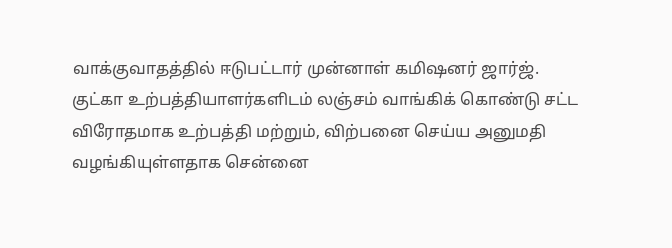வாக்குவாதத்தில் ஈடுபட்டார் முன்னாள் கமிஷனர் ஜார்ஜ்.
குட்கா உற்பத்தியாளர்களிடம் லஞ்சம் வாங்கிக் கொண்டு சட்ட விரோதமாக உற்பத்தி மற்றும், விற்பனை செய்ய அனுமதி வழங்கியுள்ளதாக சென்னை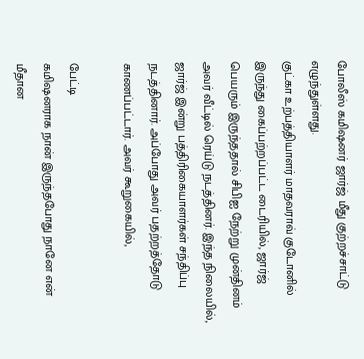போலீஸ் கமிஷனர் ஜார்ஜ் மீது குற்றச்சாட்டு எழுந்துள்ளது.
குட்கா உற்பத்தியாளர் மாதவராவ் குடோனில் இருந்து கைப்பற்றப்பட்ட டைரியில், ஜார்ஜ் பெயரும் இருந்ததால் சிபிஐ நேற்று முன்தினம் அவர் வீட்டில் ரெய்டு நடத்தினர். இந்த நிலையில், ஜார்ஜ் இன்று பத்திரிகையாளர்கள் சந்திப்பு நடத்தினார். அப்போது அவர் பதற்றத்தோடு காணப்பட்டார். அவர் கூறுகையில்,

பேட்டி
கமிஷனராக நான் இருந்தபோது நானே என் மீதான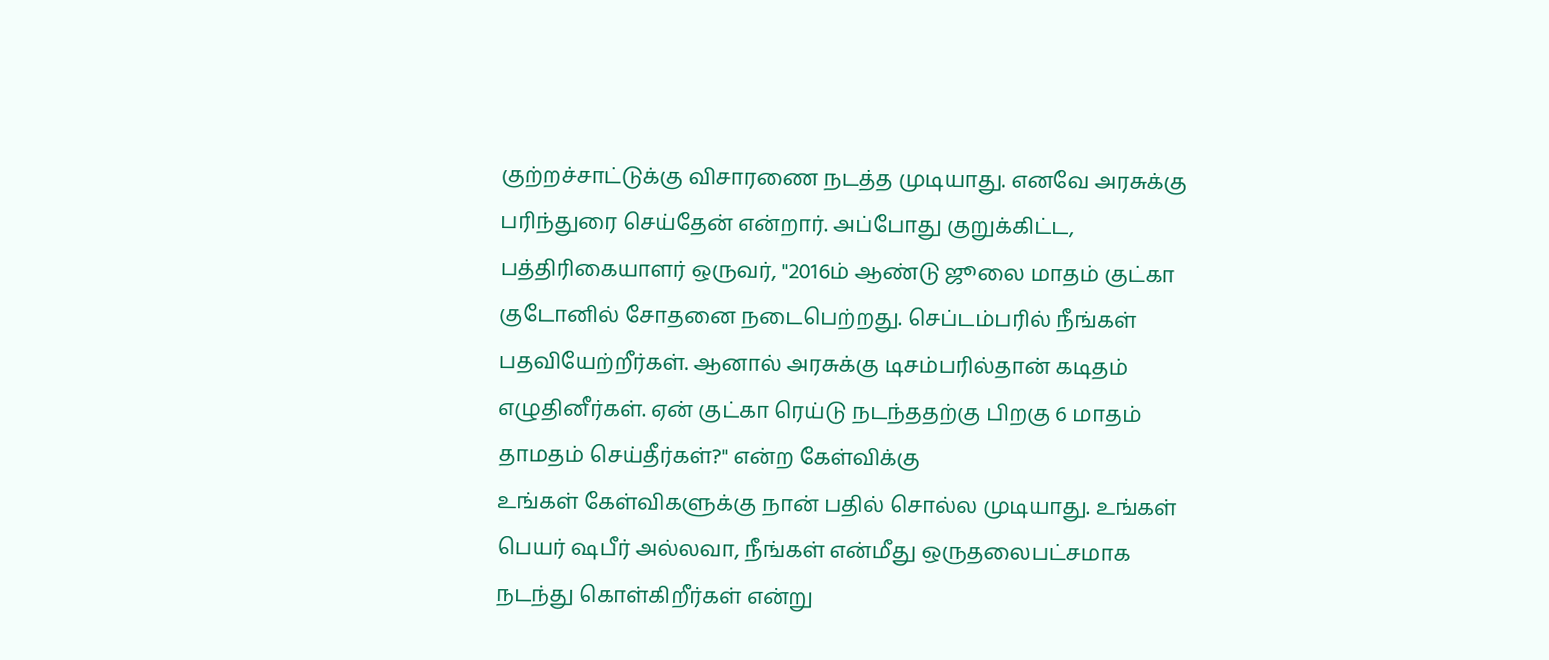குற்றச்சாட்டுக்கு விசாரணை நடத்த முடியாது. எனவே அரசுக்கு பரிந்துரை செய்தேன் என்றார். அப்போது குறுக்கிட்ட, பத்திரிகையாளர் ஒருவர், "2016ம் ஆண்டு ஜூலை மாதம் குட்கா குடோனில் சோதனை நடைபெற்றது. செப்டம்பரில் நீங்கள் பதவியேற்றீர்கள். ஆனால் அரசுக்கு டிசம்பரில்தான் கடிதம் எழுதினீர்கள். ஏன் குட்கா ரெய்டு நடந்ததற்கு பிறகு 6 மாதம் தாமதம் செய்தீர்கள்?" என்ற கேள்விக்கு
உங்கள் கேள்விகளுக்கு நான் பதில் சொல்ல முடியாது. உங்கள் பெயர் ஷபீர் அல்லவா, நீங்கள் என்மீது ஒருதலைபட்சமாக நடந்து கொள்கிறீர்கள் என்று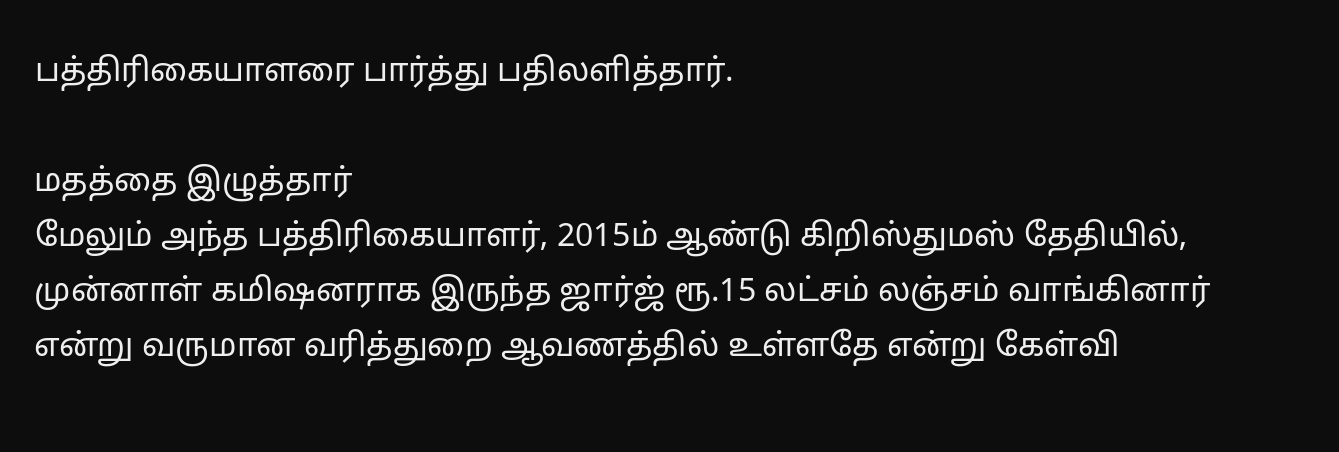பத்திரிகையாளரை பார்த்து பதிலளித்தார்.

மதத்தை இழுத்தார்
மேலும் அந்த பத்திரிகையாளர், 2015ம் ஆண்டு கிறிஸ்துமஸ் தேதியில், முன்னாள் கமிஷனராக இருந்த ஜார்ஜ் ரூ.15 லட்சம் லஞ்சம் வாங்கினார் என்று வருமான வரித்துறை ஆவணத்தில் உள்ளதே என்று கேள்வி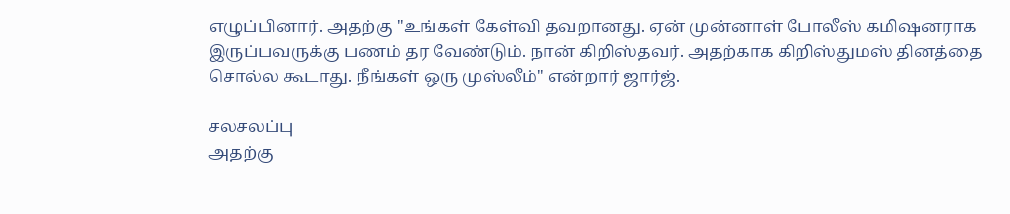எழுப்பினார். அதற்கு "உங்கள் கேள்வி தவறானது. ஏன் முன்னாள் போலீஸ் கமிஷனராக இருப்பவருக்கு பணம் தர வேண்டும். நான் கிறிஸ்தவர். அதற்காக கிறிஸ்துமஸ் தினத்தை சொல்ல கூடாது. நீங்கள் ஒரு முஸ்லீம்" என்றார் ஜார்ஜ்.

சலசலப்பு
அதற்கு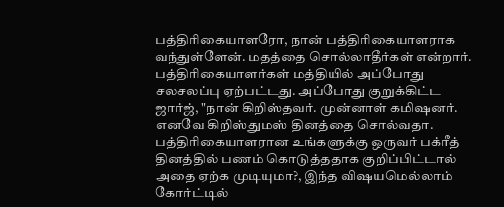பத்திரிகையாளரோ, நான் பத்திரிகையாளராக வந்துள்ளேன். மதத்தை சொல்லாதீர்கள் என்றார். பத்திரிகையாளர்கள் மத்தியில் அப்போது சலசலப்பு ஏற்பட்டது. அப்போது குறுக்கிட்ட ஜார்ஜ், "நான் கிறிஸ்தவர். முன்னாள் கமிஷனர். எனவே கிறிஸ்துமஸ் தினத்தை சொல்வதா. பத்திரிகையாளரான உங்களுக்கு ஒருவர் பக்ரீத் தினத்தில் பணம் கொடுத்ததாக குறிப்பிட்டால் அதை ஏற்க முடியுமா?, இந்த விஷயமெல்லாம் கோர்ட்டில்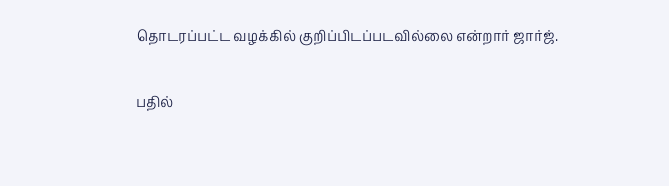தொடரப்பட்ட வழக்கில் குறிப்பிடப்படவில்லை என்றார் ஜார்ஜ்.

பதில்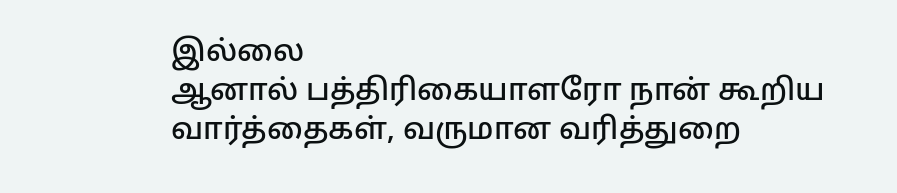இல்லை
ஆனால் பத்திரிகையாளரோ நான் கூறிய வார்த்தைகள், வருமான வரித்துறை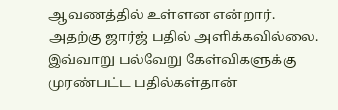ஆவணத்தில் உள்ளன என்றார். அதற்கு ஜார்ஜ் பதில் அளிக்கவில்லை. இவ்வாறு பல்வேறு கேள்விகளுக்கு முரண்பட்ட பதில்கள்தான்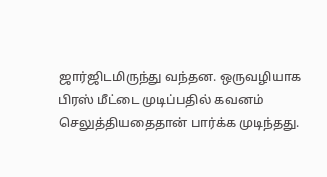ஜார்ஜிடமிருந்து வந்தன. ஒருவழியாக பிரஸ் மீட்டை முடிப்பதில் கவனம் செலுத்தியதைதான் பார்க்க முடிந்தது.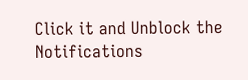Click it and Unblock the Notifications